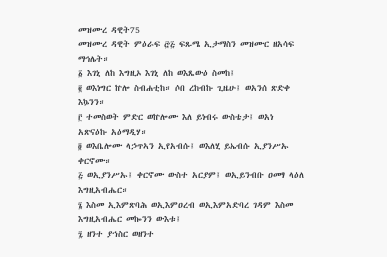መዝሙረ ዳዊት75
መዝሙረ ዳዊት ምዕራፍ ፸፭ ፍጹሜ ኢታማስን መዝሙር ዘአሳፍ ማኅሌት።
፩ እገኒ ለከ እግዚኦ እገኒ ለከ ወእጼውዕ ስመከ፤
፪ ወእነግር ኵሎ ስብሐቲከ። ሶበ ረከብኩ ጊዜሁ፤ ወአንሰ ጽድቀ እኴንን።
፫ ተመስወት ምድር ወኵሎሙ እለ ይነብሩ ውስቴታ፤ ወአነ አጽናዕኩ አዕማዲሃ።
፬ ወእቤሎሙ ላኃጥኣን ኢየአብሱ፤ ወእለሂ ይኤብሱ ኢያንሥኡ ቀርኖሙ።
፭ ወኢያንሥኡ፤ ቀርኖሙ ውስተ አርያም፤ ወኢይንብቡ ዐመፃ ላዕለ እግዚአብሔር።
፮ እስመ ኢእምጽባሕ ወኢእምዐረብ ወኢእምአድባረ ገዳም እስመ እግዚአብሔር መኰንን ውእቱ፤
፯ ዘንተ ያኀስር ወዘንተ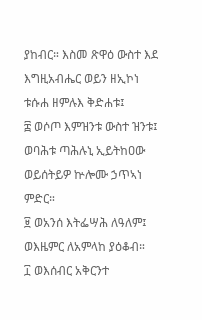ያከብር። እስመ ጽዋዕ ውስተ እደ እግዚአብሔር ወይን ዘኢኮነ ቱሱሐ ዘምሉእ ቅድሐቱ፤
፰ ወሶጦ እምዝንቱ ውስተ ዝንቱ፤ ወባሕቱ ጣሕሉኒ ኢይትከዐው ወይሰትይዎ ኵሎሙ ኃጥኣነ ምድር።
፱ ወአንሰ እትፌሣሕ ለዓለም፤ ወእዜምር ለአምላከ ያዕቆብ።
፲ ወእሰብር አቅርንተ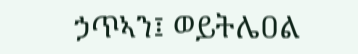ኃጥኣን፤ ወይትሌዐል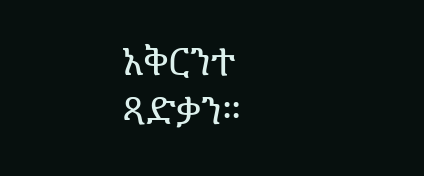አቅርንተ ጻድቃን።